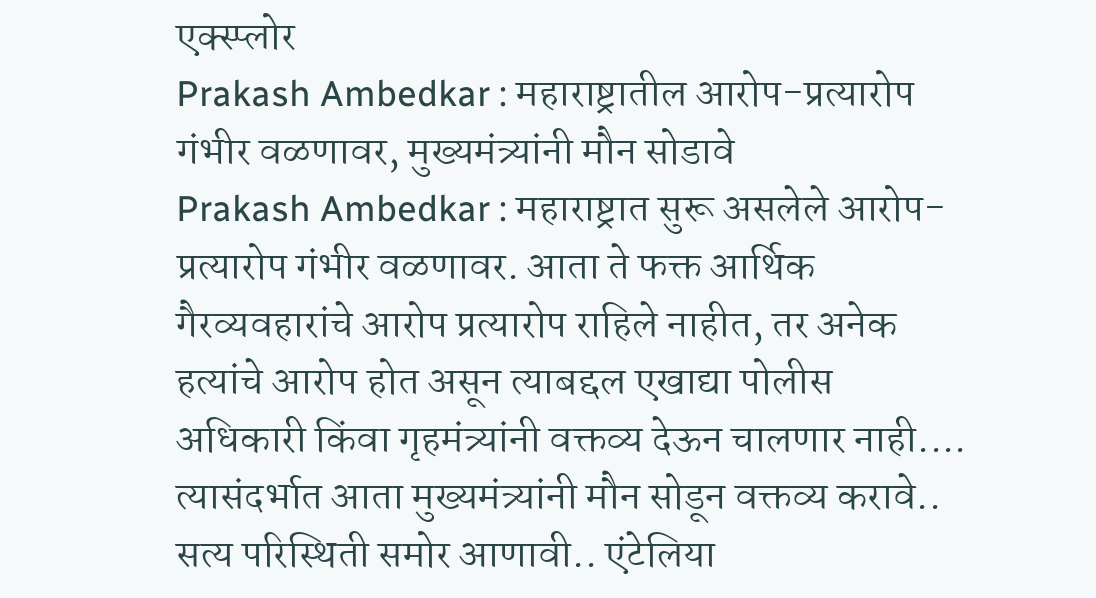एक्स्प्लोर
Prakash Ambedkar : महाराष्ट्रातील आरोप-प्रत्यारोप गंभीर वळणावर, मुख्यमंत्र्यांनी मौन सोडावे
Prakash Ambedkar : महाराष्ट्रात सुरू असलेले आरोप-प्रत्यारोप गंभीर वळणावर. आता ते फक्त आर्थिक गैरव्यवहारांचे आरोप प्रत्यारोप राहिले नाहीत, तर अनेक हत्यांचे आरोप होत असून त्याबद्दल एखाद्या पोलीस अधिकारी किंवा गृहमंत्र्यांनी वक्तव्य देऊन चालणार नाही.... त्यासंदर्भात आता मुख्यमंत्र्यांनी मौन सोडून वक्तव्य करावे.. सत्य परिस्थिती समोर आणावी.. एंटेलिया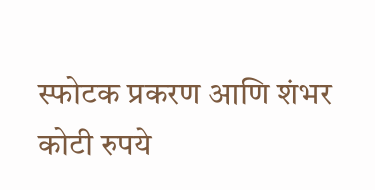स्फोटक प्रकरण आणि शंभर कोटी रुपये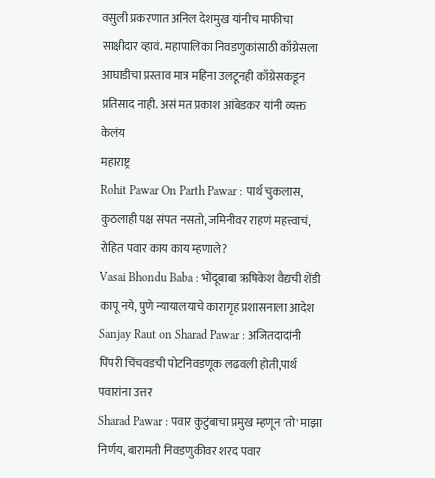वसुली प्रकरणात अनिल देशमुख यांनीच माफीचा साक्षीदार व्हावं. महापालिका निवडणुकांसाठी काँग्रेसला आघाडीचा प्रस्ताव मात्र महिना उलटूनही काँग्रेसकडून प्रतिसाद नाही. असं मत प्रकाश आंबेडकर यांनी व्यक्त केलंय
महाराष्ट्र
Rohit Pawar On Parth Pawar : पार्थ चुकलास, कुठलाही पक्ष संपत नसतो, जमिनीवर राहणं महत्त्वाचं, रोहित पवार काय काय म्हणाले?
Vasai Bhondu Baba : भोंदूबाबा ऋषिकेश वैद्यची शेंडी कापू नये, पुणे न्यायालयाचे कारागृह प्रशासनाला आदेश
Sanjay Raut on Sharad Pawar : अजितदादांनी पिंपरी चिंचवडची पोटनिवडणूक लढवली होती,पार्थ पवारांना उत्तर
Sharad Pawar : पवार कुटुंबाचा प्रमुख म्हणून 'तो' माझा निर्णय, बारामती निवडणुकीवर शरद पवार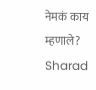नेमकं काय म्हणाले?
Sharad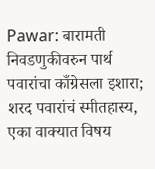Pawar: बारामती निवडणुकीवरुन पार्थ पवारांचा काँग्रेसला इशारा; शरद पवारांचं स्मीतहास्य, एका वाक्यात विषय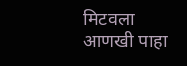मिटवला
आणखी पाहा